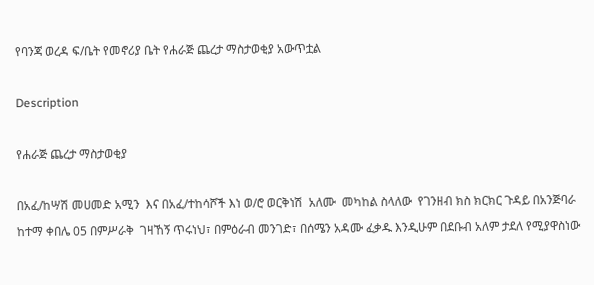የባንጃ ወረዳ ፍ/ቤት የመኖሪያ ቤት የሐራጅ ጨረታ ማስታወቂያ አውጥቷል

Description

የሐራጅ ጨረታ ማስታወቂያ

በአፈ/ከሣሽ መሀመድ አሚን  እና በአፈ/ተከሳሾች እነ ወ/ሮ ወርቅነሽ  አለሙ  መካከል ስላለው  የገንዘብ ክስ ክርክር ጉዳይ በአንጅባራ ከተማ ቀበሌ 05 በምሥራቅ  ገዛኸኝ ጥሩነህ፣ በምዕራብ መንገድ፣ በሰሜን አዳሙ ፈቃዱ እንዲሁም በደቡብ አለም ታደለ የሚያዋስነው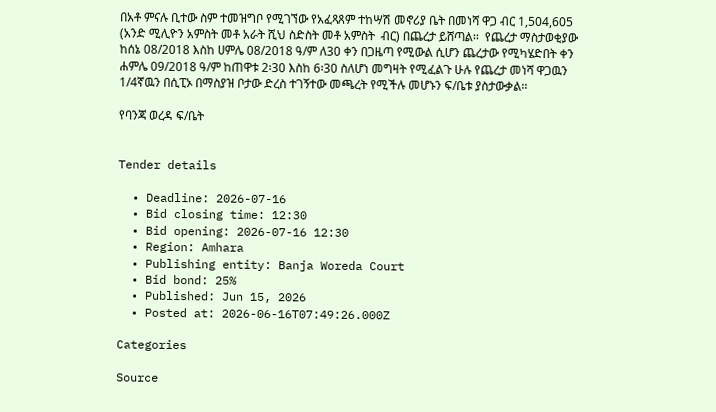በአቶ ምናሉ ቢተው ስም ተመዝግቦ የሚገኘው የአፈጻጸም ተከሣሽ መኖሪያ ቤት በመነሻ ዋጋ ብር 1,504,605 (አንድ ሚሊዮን አምስት መቶ አራት ሺህ ስድስት መቶ አምስት  ብር) በጨረታ ይሸጣል፡፡  የጨረታ ማስታወቂያው ከሰኔ 08/2018 እስከ ሀምሌ 08/2018 ዓ/ም ለ30 ቀን በጋዜጣ የሚውል ሲሆን ጨረታው የሚካሄድበት ቀን ሐምሌ 09/2018 ዓ/ም ከጠዋቱ 2፡30 እስከ 6፡30 ስለሆነ መግዛት የሚፈልጉ ሁሉ የጨረታ መነሻ ዋጋዉን 1/4ኛዉን በሲፒኦ በማስያዝ ቦታው ድረስ ተገኝተው መጫረት የሚችሉ መሆኑን ፍ/ቤቱ ያስታውቃል፡፡

የባንጃ ወረዳ ፍ/ቤት


Tender details

  • Deadline: 2026-07-16
  • Bid closing time: 12:30
  • Bid opening: 2026-07-16 12:30
  • Region: Amhara
  • Publishing entity: Banja Woreda Court
  • Bid bond: 25%
  • Published: Jun 15, 2026
  • Posted at: 2026-06-16T07:49:26.000Z

Categories

Source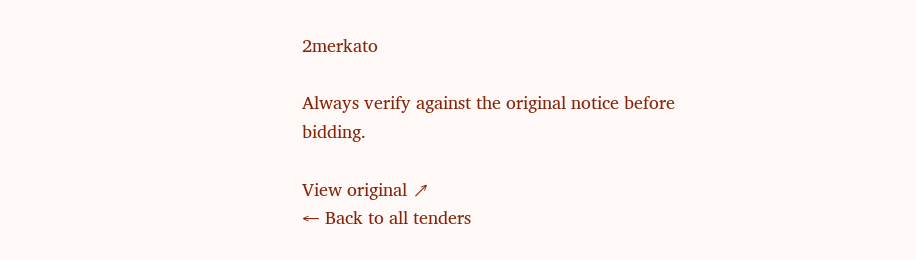2merkato

Always verify against the original notice before bidding.

View original ↗
← Back to all tenders